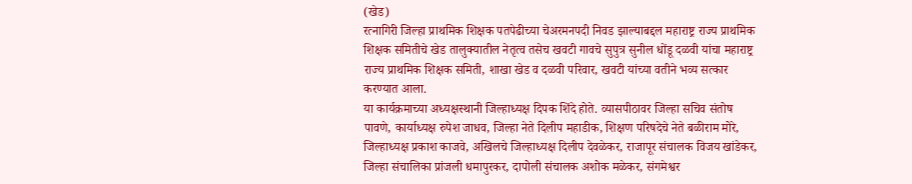(खेड)
रत्नागिरी जिल्हा प्राथमिक शिक्षक पतपेढीच्या चेअरमनपदी निवड झाल्याबद्दल महाराष्ट्र राज्य प्राथमिक शिक्षक समितीचे खेड तालुक्यातील नेतृत्व तसेच खवटी गावचे सुपुत्र सुनील धोंडू दळवी यांचा महाराष्ट्र राज्य प्राथमिक शिक्षक समिती, शाखा खेड व दळवी परिवार, खवटी यांच्या वतीने भव्य सत्कार करण्यात आला.
या कार्यक्रमाच्या अध्यक्षस्थानी जिल्हाध्यक्ष दिपक शिंदे होते. व्यासपीठावर जिल्हा सचिव संतोष पावणे, कार्याध्यक्ष रुपेश जाधव, जिल्हा नेते दिलीप महाडीक, शिक्षण परिषदेचे नेते बळीराम मोरे, जिल्हाध्यक्ष प्रकाश काजवे, अखिलचे जिल्हाध्यक्ष दिलीप देवळेकर, राजापूर संचालक विजय खांडेकर, जिल्हा संचालिका प्रांजली धमापुरकर, दापोली संचालक अशोक मळेकर, संगमेश्वर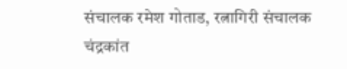संचालक रमेश गोताड, रत्नागिरी संचालक चंद्रकांत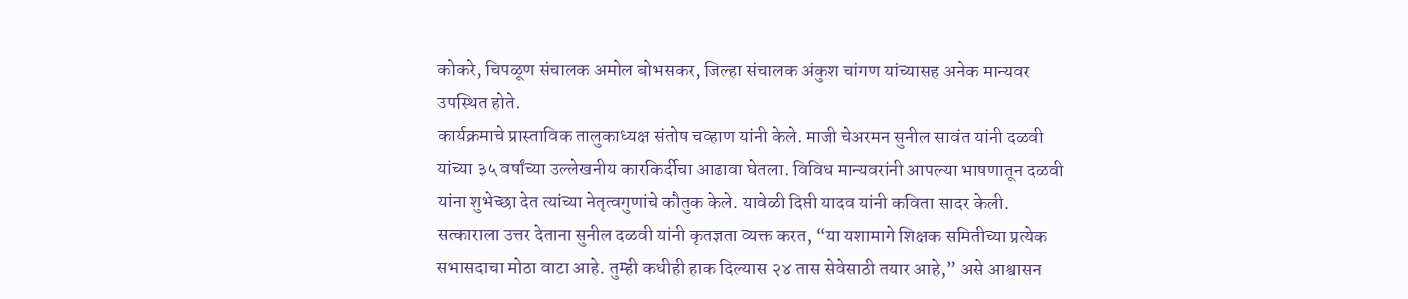कोकरे, चिपळूण संचालक अमोल बोभसकर, जिल्हा संचालक अंकुश चांगण यांच्यासह अनेक मान्यवर उपस्थित होते.
कार्यक्रमाचे प्रास्ताविक तालुकाध्यक्ष संतोष चव्हाण यांनी केले. माजी चेअरमन सुनील सावंत यांनी दळवी यांच्या ३५ वर्षांच्या उल्लेखनीय कारकिर्दीचा आढावा घेतला. विविध मान्यवरांनी आपल्या भाषणातून दळवी यांना शुभेच्छा देत त्यांच्या नेतृत्वगुणांचे कौतुक केले. यावेळी दिप्ती यादव यांनी कविता सादर केली.
सत्काराला उत्तर देताना सुनील दळवी यांनी कृतज्ञता व्यक्त करत, “या यशामागे शिक्षक समितीच्या प्रत्येक सभासदाचा मोठा वाटा आहे. तुम्ही कधीही हाक दिल्यास २४ तास सेवेसाठी तयार आहे,” असे आश्वासन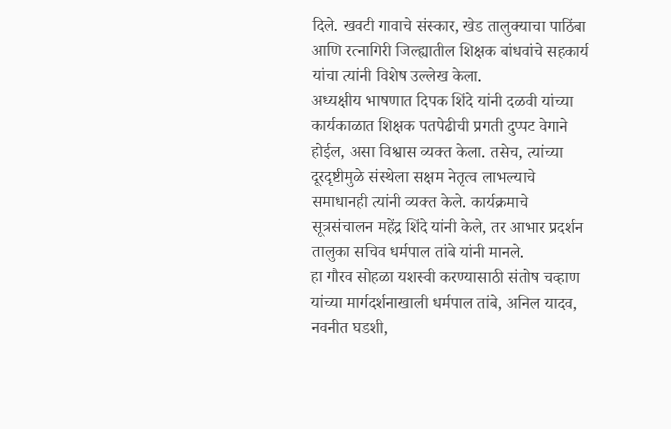दिले. खवटी गावाचे संस्कार, खेड तालुक्याचा पाठिंबा आणि रत्नागिरी जिल्ह्यातील शिक्षक बांधवांचे सहकार्य यांचा त्यांनी विशेष उल्लेख केला.
अध्यक्षीय भाषणात दिपक शिंदे यांनी दळवी यांच्या कार्यकाळात शिक्षक पतपेढीची प्रगती दुप्पट वेगाने होईल, असा विश्वास व्यक्त केला. तसेच, त्यांच्या दूरदृष्टीमुळे संस्थेला सक्षम नेतृत्व लाभल्याचे समाधानही त्यांनी व्यक्त केले. कार्यक्रमाचे सूत्रसंचालन महेंद्र शिंदे यांनी केले, तर आभार प्रदर्शन तालुका सचिव धर्मपाल तांबे यांनी मानले.
हा गौरव सोहळा यशस्वी करण्यासाठी संतोष चव्हाण यांच्या मार्गदर्शनाखाली धर्मपाल तांबे, अनिल यादव, नवनीत घडशी,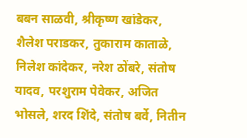बबन साळवी, श्रीकृष्ण खांडेकर, शैलेश पराडकर, तुकाराम काताळे, निलेश कांदेकर, नरेश ठोंबरे, संतोष यादव, परशुराम पेवेकर, अजित भोसले, शरद शिंदे, संतोष बर्वे, नितीन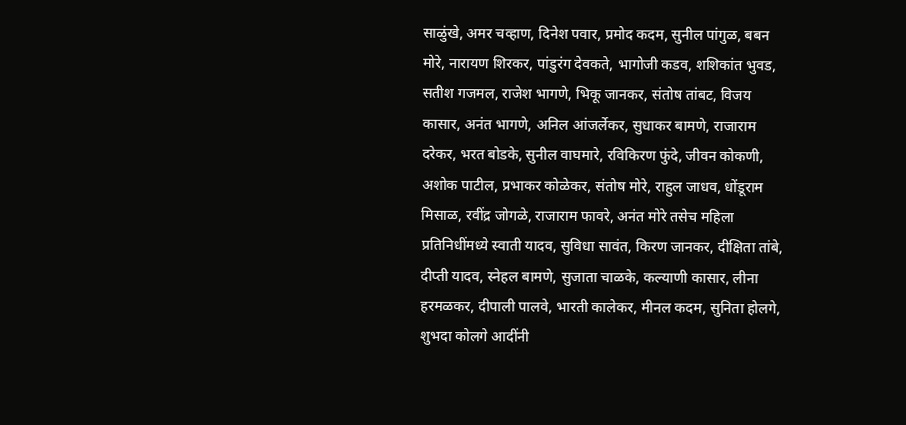साळुंखे, अमर चव्हाण, दिनेश पवार, प्रमोद कदम, सुनील पांगुळ, बबन मोरे, नारायण शिरकर, पांडुरंग देवकते, भागोजी कडव, शशिकांत भुवड, सतीश गजमल, राजेश भागणे, भिकू जानकर, संतोष तांबट, विजय कासार, अनंत भागणे, अनिल आंजर्लेकर, सुधाकर बामणे, राजाराम दरेकर, भरत बोडके, सुनील वाघमारे, रविकिरण फुंदे, जीवन कोकणी, अशोक पाटील, प्रभाकर कोळेकर, संतोष मोरे, राहुल जाधव, धोंडूराम मिसाळ, रवींद्र जोगळे, राजाराम फावरे, अनंत मोरे तसेच महिला प्रतिनिधींमध्ये स्वाती यादव, सुविधा सावंत, किरण जानकर, दीक्षिता तांबे, दीप्ती यादव, स्नेहल बामणे, सुजाता चाळके, कल्याणी कासार, लीना हरमळकर, दीपाली पालवे, भारती कालेकर, मीनल कदम, सुनिता होलगे, शुभदा कोलगे आदींनी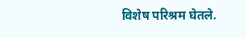विशेष परिश्रम घेतले.